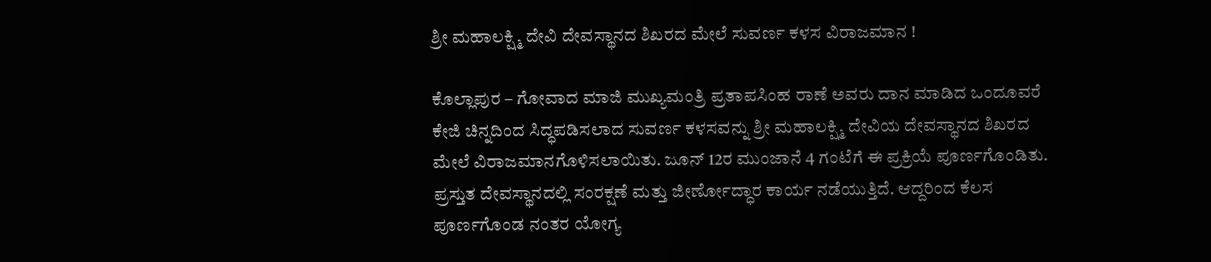ಶ್ರೀ ಮಹಾಲಕ್ಷ್ಮಿ ದೇವಿ ದೇವಸ್ಥಾನದ ಶಿಖರದ ಮೇಲೆ ಸುವರ್ಣ ಕಳಸ ವಿರಾಜಮಾನ !

ಕೊಲ್ಲಾಪುರ – ಗೋವಾದ ಮಾಜಿ ಮುಖ್ಯಮಂತ್ರಿ ಪ್ರತಾಪಸಿಂಹ ರಾಣೆ ಅವರು ದಾನ ಮಾಡಿದ ಒಂದೂವರೆ ಕೇಜಿ ಚಿನ್ನದಿಂದ ಸಿದ್ಧಪಡಿಸಲಾದ ಸುವರ್ಣ ಕಳಸವನ್ನು ಶ್ರೀ ಮಹಾಲಕ್ಷ್ಮಿ ದೇವಿಯ ದೇವಸ್ಥಾನದ ಶಿಖರದ ಮೇಲೆ ವಿರಾಜಮಾನಗೊಳಿಸಲಾಯಿತು. ಜೂನ್ 12ರ ಮುಂಜಾನೆ 4 ಗಂಟೆಗೆ ಈ ಪ್ರಕ್ರಿಯೆ ಪೂರ್ಣಗೊಂಡಿತು. ಪ್ರಸ್ತುತ ದೇವಸ್ಥಾನದಲ್ಲಿ ಸಂರಕ್ಷಣೆ ಮತ್ತು ಜೀರ್ಣೋದ್ಧಾರ ಕಾರ್ಯ ನಡೆಯುತ್ತಿದೆ. ಆದ್ದರಿಂದ ಕೆಲಸ ಪೂರ್ಣಗೊಂಡ ನಂತರ ಯೋಗ್ಯ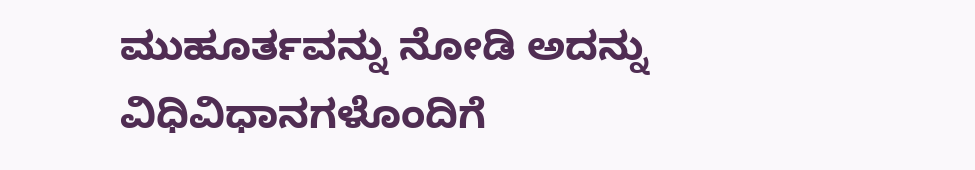ಮುಹೂರ್ತವನ್ನು ನೋಡಿ ಅದನ್ನು ವಿಧಿವಿಧಾನಗಳೊಂದಿಗೆ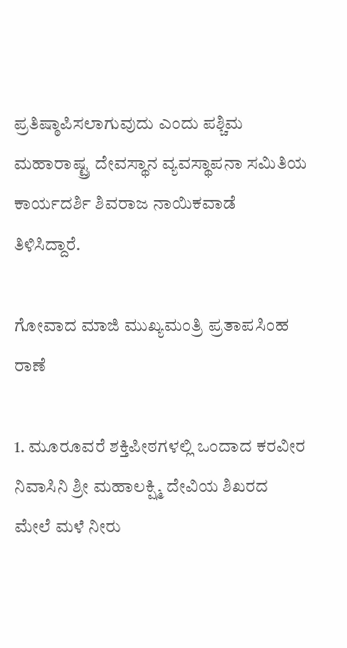ಪ್ರತಿಷ್ಠಾಪಿಸಲಾಗುವುದು ಎಂದು ಪಶ್ಚಿಮ ಮಹಾರಾಷ್ಟ್ರ ದೇವಸ್ಥಾನ ವ್ಯವಸ್ಥಾಪನಾ ಸಮಿತಿಯ ಕಾರ್ಯದರ್ಶಿ ಶಿವರಾಜ ನಾಯಿಕವಾಡೆ ತಿಳಿಸಿದ್ದಾರೆ.

ಗೋವಾದ ಮಾಜಿ ಮುಖ್ಯಮಂತ್ರಿ ಪ್ರತಾಪಸಿಂಹ ರಾಣೆ

1. ಮೂರೂವರೆ ಶಕ್ತಿಪೀಠಗಳಲ್ಲಿ ಒಂದಾದ ಕರವೀರ ನಿವಾಸಿನಿ ಶ್ರೀ ಮಹಾಲಕ್ಷ್ಮಿ ದೇವಿಯ ಶಿಖರದ ಮೇಲೆ ಮಳೆ ನೀರು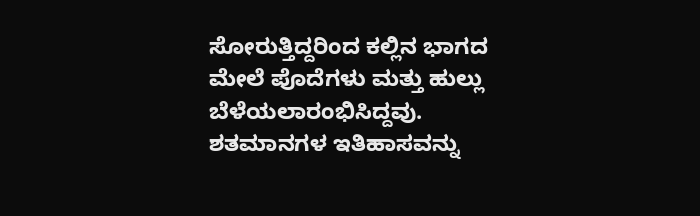ಸೋರುತ್ತಿದ್ದರಿಂದ ಕಲ್ಲಿನ ಭಾಗದ ಮೇಲೆ ಪೊದೆಗಳು ಮತ್ತು ಹುಲ್ಲು ಬೆಳೆಯಲಾರಂಭಿಸಿದ್ದವು. ಶತಮಾನಗಳ ಇತಿಹಾಸವನ್ನು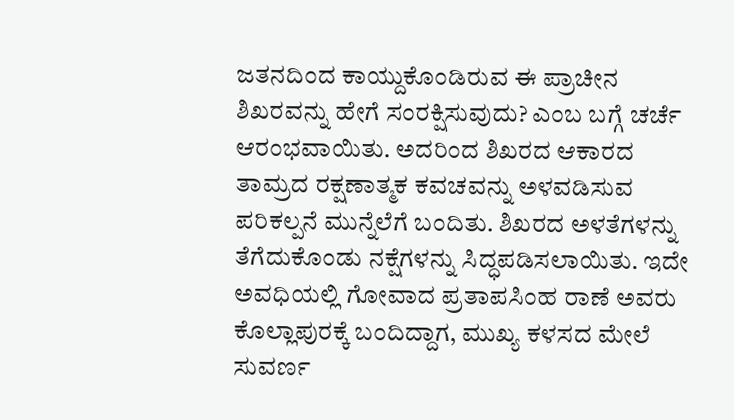ಜತನದಿಂದ ಕಾಯ್ದುಕೊಂಡಿರುವ ಈ ಪ್ರಾಚೀನ ಶಿಖರವನ್ನು ಹೇಗೆ ಸಂರಕ್ಷಿಸುವುದು? ಎಂಬ ಬಗ್ಗೆ ಚರ್ಚೆ ಆರಂಭವಾಯಿತು. ಅದರಿಂದ ಶಿಖರದ ಆಕಾರದ ತಾಮ್ರದ ರಕ್ಷಣಾತ್ಮಕ ಕವಚವನ್ನು ಅಳವಡಿಸುವ ಪರಿಕಲ್ಪನೆ ಮುನ್ನೆಲೆಗೆ ಬಂದಿತು. ಶಿಖರದ ಅಳತೆಗಳನ್ನು ತೆಗೆದುಕೊಂಡು ನಕ್ಷೆಗಳನ್ನು ಸಿದ್ಧಪಡಿಸಲಾಯಿತು. ಇದೇ ಅವಧಿಯಲ್ಲಿ ಗೋವಾದ ಪ್ರತಾಪಸಿಂಹ ರಾಣೆ ಅವರು ಕೊಲ್ಲಾಪುರಕ್ಕೆ ಬಂದಿದ್ದಾಗ, ಮುಖ್ಯ ಕಳಸದ ಮೇಲೆ ಸುವರ್ಣ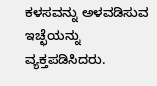ಕಳಸವನ್ನು ಅಳವಡಿಸುವ ಇಚ್ಛೆಯನ್ನು ವ್ಯಕ್ತಪಡಿಸಿದರು.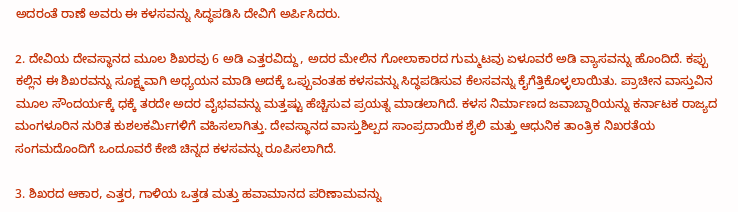ಅದರಂತೆ ರಾಣೆ ಅವರು ಈ ಕಳಸವನ್ನು ಸಿದ್ಧಪಡಿಸಿ ದೇವಿಗೆ ಅರ್ಪಿಸಿದರು.

2. ದೇವಿಯ ದೇವಸ್ಥಾನದ ಮೂಲ ಶಿಖರವು 6 ಅಡಿ ಎತ್ತರವಿದ್ದು, ಅದರ ಮೇಲಿನ ಗೋಲಾಕಾರದ ಗುಮ್ಮಟವು ಏಳೂವರೆ ಅಡಿ ವ್ಯಾಸವನ್ನು ಹೊಂದಿದೆ. ಕಪ್ಪು ಕಲ್ಲಿನ ಈ ಶಿಖರವನ್ನು ಸೂಕ್ಷ್ಮವಾಗಿ ಅಧ್ಯಯನ ಮಾಡಿ ಅದಕ್ಕೆ ಒಪ್ಪುವಂತಹ ಕಳಸವನ್ನು ಸಿದ್ಧಪಡಿಸುವ ಕೆಲಸವನ್ನು ಕೈಗೆತ್ತಿಕೊಳ್ಳಲಾಯಿತು. ಪ್ರಾಚೀನ ವಾಸ್ತುವಿನ ಮೂಲ ಸೌಂದರ್ಯಕ್ಕೆ ಧಕ್ಕೆ ತರದೇ ಅದರ ವೈಭವವನ್ನು ಮತ್ತಷ್ಟು ಹೆಚ್ಚಿಸುವ ಪ್ರಯತ್ನ ಮಾಡಲಾಗಿದೆ. ಕಳಸ ನಿರ್ಮಾಣದ ಜವಾಬ್ದಾರಿಯನ್ನು ಕರ್ನಾಟಕ ರಾಜ್ಯದ ಮಂಗಳೂರಿನ ನುರಿತ ಕುಶಲಕರ್ಮಿಗಳಿಗೆ ವಹಿಸಲಾಗಿತ್ತು. ದೇವಸ್ಥಾನದ ವಾಸ್ತುಶಿಲ್ಪದ ಸಾಂಪ್ರದಾಯಿಕ ಶೈಲಿ ಮತ್ತು ಆಧುನಿಕ ತಾಂತ್ರಿಕ ನಿಖರತೆಯ ಸಂಗಮದೊಂದಿಗೆ ಒಂದೂವರೆ ಕೇಜಿ ಚಿನ್ನದ ಕಳಸವನ್ನು ರೂಪಿಸಲಾಗಿದೆ.

3. ಶಿಖರದ ಆಕಾರ, ಎತ್ತರ, ಗಾಳಿಯ ಒತ್ತಡ ಮತ್ತು ಹವಾಮಾನದ ಪರಿಣಾಮವನ್ನು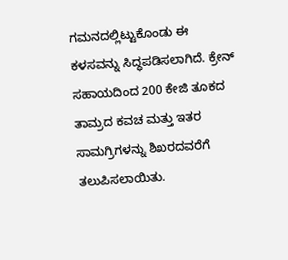ಗಮನದಲ್ಲಿಟ್ಟುಕೊಂಡು ಈ ಕಳಸವನ್ನು ಸಿದ್ಧಪಡಿಸಲಾಗಿದೆ. ಕ್ರೇನ್ ಸಹಾಯದಿಂದ 200 ಕೇಜಿ ತೂಕದ ತಾಮ್ರದ ಕವಚ ಮತ್ತು ಇತರ ಸಾಮಗ್ರಿಗಳನ್ನು ಶಿಖರದವರೆಗೆ ತಲುಪಿಸಲಾಯಿತು.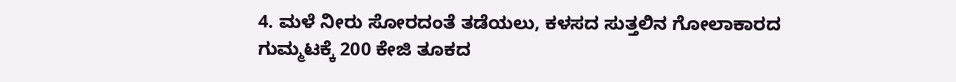4. ಮಳೆ ನೀರು ಸೋರದಂತೆ ತಡೆಯಲು, ಕಳಸದ ಸುತ್ತಲಿನ ಗೋಲಾಕಾರದ ಗುಮ್ಮಟಕ್ಕೆ 200 ಕೇಜಿ ತೂಕದ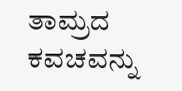ತಾಮ್ರದ ಕವಚವನ್ನು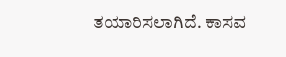ತಯಾರಿಸಲಾಗಿದೆ. ಕಾಸವ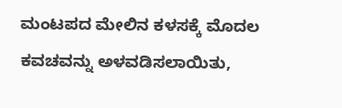ಮಂಟಪದ ಮೇಲಿನ ಕಳಸಕ್ಕೆ ಮೊದಲ ಕವಚವನ್ನು ಅಳವಡಿಸಲಾಯಿತು,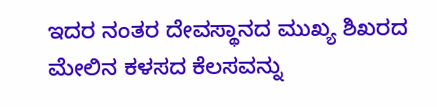ಇದರ ನಂತರ ದೇವಸ್ಥಾನದ ಮುಖ್ಯ ಶಿಖರದ ಮೇಲಿನ ಕಳಸದ ಕೆಲಸವನ್ನು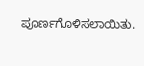ಪೂರ್ಣಗೊಳಿಸಲಾಯಿತು.